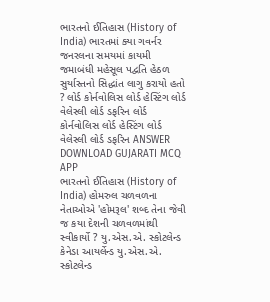ભારતનો ઈતિહાસ (History of India) ભારતમાં ક્યા ગવર્નર જનરલના સમયમાં કાયમી જમાબંધી મહેસૂલ પદ્વતિ હેઠળ સુર્યાસ્તનો સિદ્ધાંત લાગુ કરાયો હતો ? લોર્ડ કોર્નવોલિસ લોર્ડ હેસ્ટિંગ લોર્ડ વેલેસ્લી લોર્ડ ડફરિન લોર્ડ કોર્નવોલિસ લોર્ડ હેસ્ટિંગ લોર્ડ વેલેસ્લી લોર્ડ ડફરિન ANSWER DOWNLOAD GUJARATI MCQ APP
ભારતનો ઈતિહાસ (History of India) હોમરુલ ચળવળના નેતાઓએ 'હોમરૂલ' શબ્દ તેના જેવી જ કયા દેશની ચળવળમાંથી સ્વીકાર્યો ? યુ.એસ.એ. સ્કોટલેન્ડ કેનેડા આયર્લેન્ડ યુ.એસ.એ. સ્કોટલેન્ડ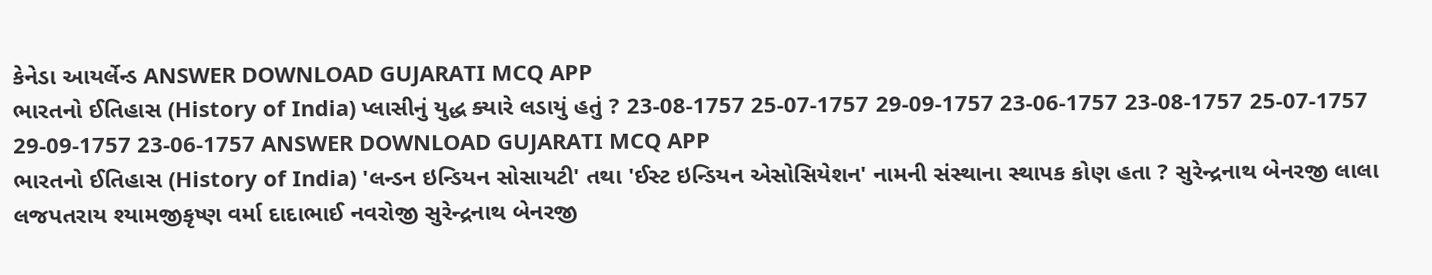કેનેડા આયર્લેન્ડ ANSWER DOWNLOAD GUJARATI MCQ APP
ભારતનો ઈતિહાસ (History of India) પ્લાસીનું યુદ્ધ ક્યારે લડાયું હતું ? 23-08-1757 25-07-1757 29-09-1757 23-06-1757 23-08-1757 25-07-1757 29-09-1757 23-06-1757 ANSWER DOWNLOAD GUJARATI MCQ APP
ભારતનો ઈતિહાસ (History of India) 'લન્ડન ઇન્ડિયન સોસાયટી' તથા 'ઈસ્ટ ઇન્ડિયન એસોસિયેશન' નામની સંસ્થાના સ્થાપક કોણ હતા ? સુરેન્દ્રનાથ બેનરજી લાલા લજપતરાય શ્યામજીકૃષ્ણ વર્મા દાદાભાઈ નવરોજી સુરેન્દ્રનાથ બેનરજી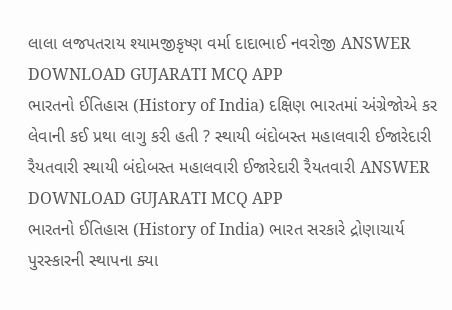લાલા લજપતરાય શ્યામજીકૃષ્ણ વર્મા દાદાભાઈ નવરોજી ANSWER DOWNLOAD GUJARATI MCQ APP
ભારતનો ઈતિહાસ (History of India) દક્ષિણ ભારતમાં અંગ્રેજોએ કર લેવાની કઈ પ્રથા લાગુ કરી હતી ? સ્થાયી બંદોબસ્ત મહાલવારી ઈજારેદારી રૈયતવારી સ્થાયી બંદોબસ્ત મહાલવારી ઈજારેદારી રૈયતવારી ANSWER DOWNLOAD GUJARATI MCQ APP
ભારતનો ઈતિહાસ (History of India) ભારત સરકારે દ્રોણાચાર્ય પુરસ્કારની સ્થાપના ક્યા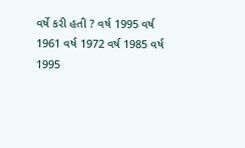વર્ષે કરી હતી ? વર્ષ 1995 વર્ષ 1961 વર્ષ 1972 વર્ષ 1985 વર્ષ 1995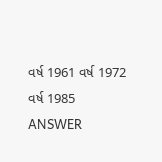વર્ષ 1961 વર્ષ 1972 વર્ષ 1985 ANSWER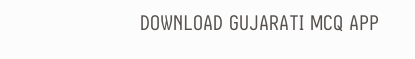DOWNLOAD GUJARATI MCQ APP